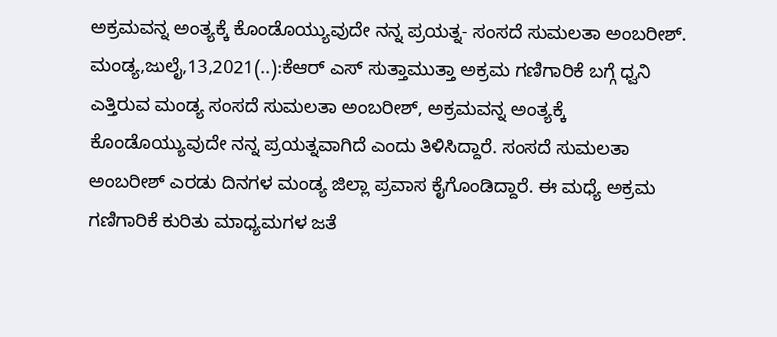ಅಕ್ರಮವನ್ನ ಅಂತ್ಯಕ್ಕೆ ಕೊಂಡೊಯ್ಯುವುದೇ ನನ್ನ ಪ್ರಯತ್ನ- ಸಂಸದೆ ಸುಮಲತಾ ಅಂಬರೀಶ್. ಮಂಡ್ಯ,ಜುಲೈ,13,2021(..):ಕೆಆರ್ ಎಸ್ ಸುತ್ತಾಮುತ್ತಾ ಅಕ್ರಮ ಗಣಿಗಾರಿಕೆ ಬಗ್ಗೆ ಧ್ವನಿ ಎತ್ತಿರುವ ಮಂಡ್ಯ ಸಂಸದೆ ಸುಮಲತಾ ಅಂಬರೀಶ್, ಅಕ್ರಮವನ್ನ ಅಂತ್ಯಕ್ಕೆ ಕೊಂಡೊಯ್ಯುವುದೇ ನನ್ನ ಪ್ರಯತ್ನವಾಗಿದೆ ಎಂದು ತಿಳಿಸಿದ್ದಾರೆ. ಸಂಸದೆ ಸುಮಲತಾ ಅಂಬರೀಶ್ ಎರಡು ದಿನಗಳ ಮಂಡ್ಯ ಜಿಲ್ಲಾ ಪ್ರವಾಸ ಕೈಗೊಂಡಿದ್ದಾರೆ. ಈ ಮಧ್ಯೆ ಅಕ್ರಮ ಗಣಿಗಾರಿಕೆ ಕುರಿತು ಮಾಧ್ಯಮಗಳ ಜತೆ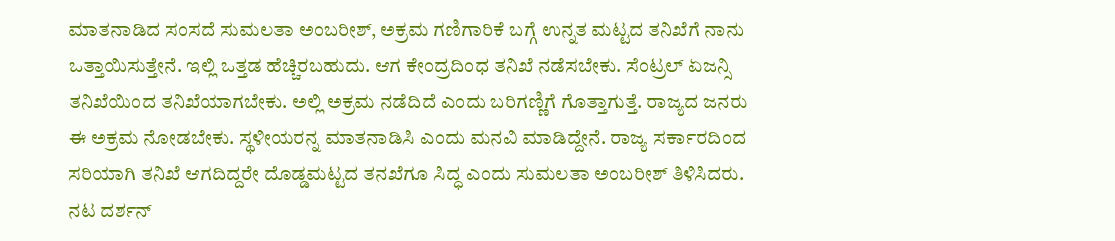ಮಾತನಾಡಿದ ಸಂಸದೆ ಸುಮಲತಾ ಅಂಬರೀಶ್, ಅಕ್ರಮ ಗಣಿಗಾರಿಕೆ ಬಗ್ಗೆ ಉನ್ನತ ಮಟ್ಟದ ತನಿಖೆಗೆ ನಾನು ಒತ್ತಾಯಿಸುತ್ತೇನೆ. ಇಲ್ಲಿ ಒತ್ತಡ ಹೆಚ್ಚಿರಬಹುದು. ಆಗ ಕೇಂದ್ರದಿಂಧ ತನಿಖೆ ನಡೆಸಬೇಕು. ಸೆಂಟ್ರಲ್ ಏಜನ್ಸಿ ತನಿಖೆಯಿಂದ ತನಿಖೆಯಾಗಬೇಕು. ಅಲ್ಲಿ ಅಕ್ರಮ ನಡೆದಿದೆ ಎಂದು ಬರಿಗಣ್ಣಿಗೆ ಗೊತ್ತಾಗುತ್ತೆ. ರಾಜ್ಯದ ಜನರು ಈ ಅಕ್ರಮ ನೋಡಬೇಕು. ಸ್ಥಳೀಯರನ್ನ ಮಾತನಾಡಿಸಿ ಎಂದು ಮನವಿ ಮಾಡಿದ್ದೇನೆ. ರಾಜ್ಯ ಸರ್ಕಾರದಿಂದ ಸರಿಯಾಗಿ ತನಿಖೆ ಆಗದಿದ್ದರೇ ದೊಡ್ಡಮಟ್ಟದ ತನಖೆಗೂ ಸಿದ್ಧ ಎಂದು ಸುಮಲತಾ ಅಂಬರೀಶ್ ತಿಳಿಸಿದರು. ನಟ ದರ್ಶನ್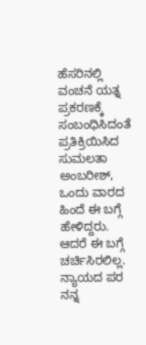ಹೆಸರಿನಲ್ಲಿ ವಂಚನೆ ಯತ್ನ ಪ್ರಕರಣಕ್ಕೆ ಸಂಬಂಧಿಸಿದಂತೆ ಪ್ರತಿಕ್ರಿಯಿಸಿದ ಸುಮಲತಾ ಅಂಬರೀಶ್, ಒಂದು ವಾರದ ಹಿಂದೆ ಈ ಬಗ್ಗೆ ಹೇಳಿದ್ದರು. ಆದರೆ ಈ ಬಗ್ಗೆ ಚರ್ಚಿಸಿರಲಿಲ್ಲ. ನ್ಯಾಯದ ಪರ ನನ್ನ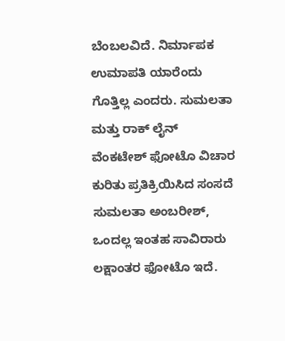ಬೆಂಬಲವಿದೆ. ನಿರ್ಮಾಪಕ ಉಮಾಪತಿ ಯಾರೆಂದು ಗೊತ್ತಿಲ್ಲ ಎಂದರು. ಸುಮಲತಾ ಮತ್ತು ರಾಕ್ ಲೈನ್ ವೆಂಕಟೇಶ್ ಫೋಟೊ ವಿಚಾರ ಕುರಿತು ಪ್ರತಿಕ್ರಿಯಿಸಿದ ಸಂಸದೆ ಸುಮಲತಾ ಅಂಬರೀಶ್, ಒಂದಲ್ಲ ಇಂತಹ ಸಾವಿರಾರು ಲಕ್ಷಾಂತರ ಫೋಟೊ ಇದೆ.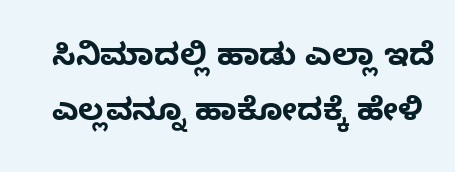ಸಿನಿಮಾದಲ್ಲಿ ಹಾಡು ಎಲ್ಲಾ ಇದೆ ಎಲ್ಲವನ್ನೂ ಹಾಕೋದಕ್ಕೆ ಹೇಳಿ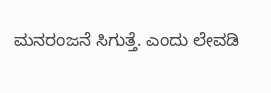ಮನರಂಜನೆ ಸಿಗುತ್ತೆ. ಎಂದು ಲೇವಡಿ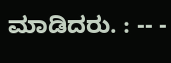ಮಾಡಿದರು. : -- -